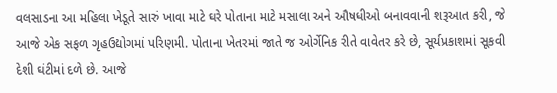વલસાડના આ મહિલા ખેડૂતે સારું ખાવા માટે ઘરે પોતાના માટે મસાલા અને ઔષધીઓ બનાવવાની શરૂઆત કરી, જે આજે એક સફળ ગૃહઉદ્યોગમાં પરિણમી. પોતાના ખેતરમાં જાતે જ ઓર્ગેનિક રીતે વાવેતર કરે છે, સૂર્યપ્રકાશમાં સૂકવી દેશી ઘંટીમાં દળે છે. આજે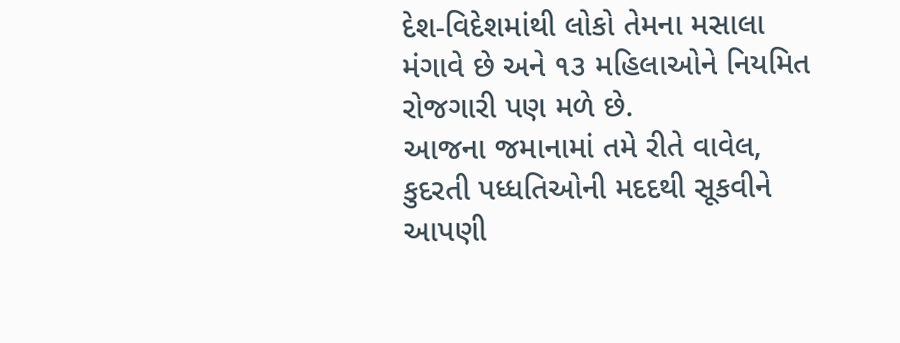દેશ-વિદેશમાંથી લોકો તેમના મસાલા મંગાવે છે અને ૧૩ મહિલાઓને નિયમિત રોજગારી પણ મળે છે.
આજના જમાનામાં તમે રીતે વાવેલ, કુદરતી પધ્ધતિઓની મદદથી સૂકવીને આપણી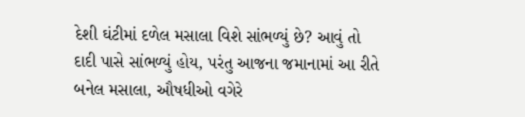દેશી ઘંટીમાં દળેલ મસાલા વિશે સાંભળ્યું છે? આવું તો દાદી પાસે સાંભળ્યું હોય, પરંતુ આજના જમાનામાં આ રીતે બનેલ મસાલા, ઔષધીઓ વગેરે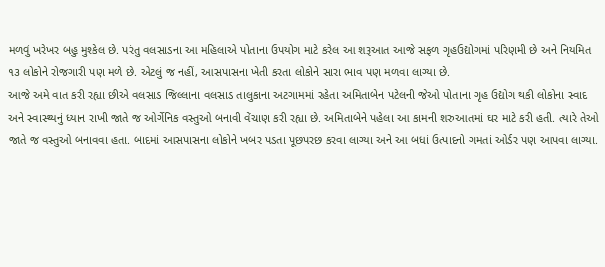મળવું ખરેખર બહુ મુશ્કેલ છે. પરંતુ વલસાડના આ મહિલાએ પોતાના ઉપયોગ માટે કરેલ આ શરૂઆત આજે સફળ ગૃહઉદ્યોગમાં પરિણમી છે અને નિયમિત ૧૩ લોકોને રોજગારી પણ મળે છે. એટલું જ નહીં, આસપાસના ખેતી કરતા લોકોને સારા ભાવ પણ મળવા લાગ્યા છે.
આજે અમે વાત કરી રહ્યા છીએ વલસાડ જિલ્લાના વલસાડ તાલુકાના અટગામમાં રહેતા અમિતાબેન પટેલની જેઓ પોતાના ગૃહ ઉદ્યોગ થકી લોકોના સ્વાદ અને સ્વાસ્થ્યનું ધ્યાન રાખી જાતે જ ઓર્ગેનિક વસ્તુઓ બનાવી વેંચાણ કરી રહ્યા છે. અમિતાબેને પહેલા આ કામની શરુઆતમાં ઘર માટે કરી હતી. ત્યારે તેઓ જાતે જ વસ્તુઓ બનાવવા હતા. બાદમાં આસપાસના લોકોને ખબર પડતા પૂછપરછ કરવા લાગ્યા અને આ બધાં ઉત્પાદનો ગમતાં ઓર્ડર પણ આપવા લાગ્યા.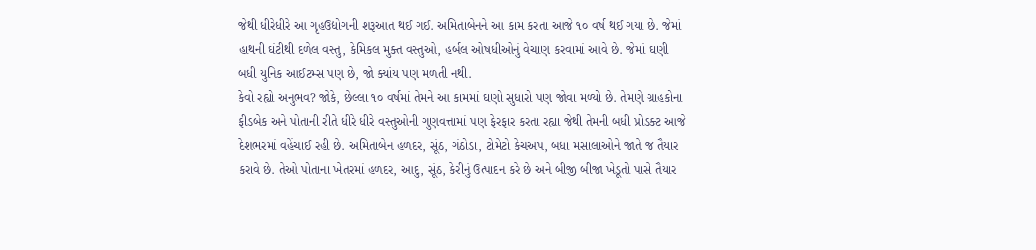જેથી ધીરેધીરે આ ગૃહઉદ્યોગની શરૂઆત થઈ ગઈ. અમિતાબેનને આ કામ કરતા આજે ૧૦ વર્ષ થઈ ગયા છે. જેમાં હાથની ઘંટીથી દળેલ વસ્તુ, કેમિકલ મુક્ત વસ્તુઓ, હર્બલ ઓષધીઓનું વેચાણ કરવામાં આવે છે. જેમાં ઘણી બધી યુનિક આઈટમ્સ પણ છે, જો ક્યાંય પણ મળતી નથી.
કેવો રહ્યો અનુભવ? જોકે, છેલ્લા ૧૦ વર્ષમાં તેમને આ કામમાં ઘણો સુધારો પણ જોવા મળ્યો છે. તેમણે ગ્રાહકોના ફીડબેક અને પોતાની રીતે ધીરે ધીરે વસ્તુઓની ગુણવત્તામાં પણ ફેરફાર કરતા રહ્યા જેથી તેમની બધી પ્રોડક્ટ આજે દેશભરમાં વહેંચાઈ રહી છે. અમિતાબેન હળદર, સૂંઠ, ગંઠોડા, ટોમેટો કેચઅપ, બધા મસાલાઓને જાતે જ તૈયાર કરાવે છે. તેઓ પોતાના ખેતરમાં હળદર, આદુ, સૂંઠ, કેરીનું ઉત્પાદન કરે છે અને બીજી બીજા ખેડૂતો પાસે તૈયાર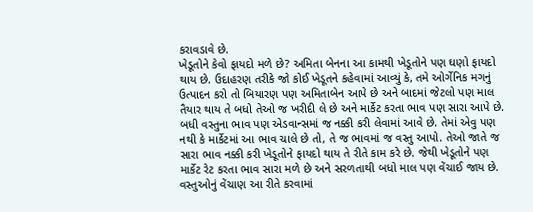કરાવડાવે છે.
ખેડૂતોને કેવો ફાયદો મળે છે? અમિતા બેનના આ કામથી ખેડૂતોને પણ ઘણો ફાયદો થાય છે. ઉદાહરણ તરીકે જો કોઈ ખેડૂતને કહેવામાં આવ્યું કે, તમે ઓર્ગેનિક મગનું ઉત્પાદન કરો તો બિયારણ પણ અમિતાબેન આપે છે અને બાદમાં જેટલો પણ માલ તૈયાર થાય તે બધો તેઓ જ ખરીદી લે છે અને માર્કેટ કરતા ભાવ પણ સારા આપે છે. બધી વસ્તુના ભાવ પણ એડવાન્સમાં જ નક્કી કરી લેવામાં આવે છે. તેમાં એવુ પણ નથી કે માર્કેટમાં આ ભાવ ચાલે છે તો, તે જ ભાવમાં જ વસ્તુ આપો. તેઓ જાતે જ સારા ભાવ નક્કી કરી ખેડૂતોને ફાયદો થાય તે રીતે કામ કરે છે. જેથી ખેડૂતોને પણ માર્કેટ રેટ કરતા ભાવ સારા મળે છે અને સરળતાથી બધો માલ પણ વેંચાઈ જાય છે.
વસ્તુઓનું વેંચાણ આ રીતે કરવામાં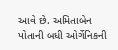આવે છે. અમિતાબેન પોતાની બધી ઓર્ગેનિકની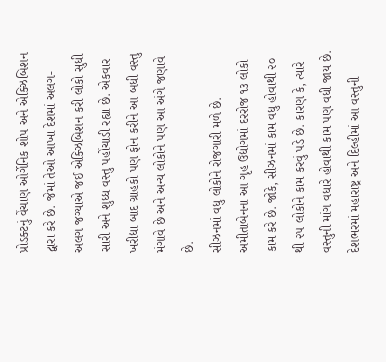પ્રોડક્ટનું વેંચાણ ઓર્ગેનિક શોપ અને એક્ઝિબિશન દ્વારા કરે છે. જેમાં તેઓ આખા દેશમાં અલગ-અલગ જગ્યાએ જઈ એક્ઝિબિશન કરી લોકો સુધી સારી અને શુધ્ધ વસ્તુ પહોંચાડી રહ્યા છે. એકવાર ખરીદ્યા બાદ ગ્રાહકો પણ ફોન કરીને આ બધી વસ્તુ મંગાવે છે અને અન્ય લોકોને પણ આ અંગે જણાવે છે.
સીઝનમાં વધુ લોકોને રોજગારી મળે છે. અમીતાબેનના આ ગૃહ ઉદ્યોગમાં દરરોજ ૧૩ લોકો કામ કરે છે. જોકે, સીઝનમાં કામ વધુ હોવાથી ૨૦ થી ૨૫ લોકોને કામ કરવું પડે છે. કારણ કે, ત્યારે વસ્તુની માંગ વધારે હોવાથી કામ પણ વધી જાય છે. દેશભરમાં મહારાષ્ટ્ર અને દિલ્હીમાં આ વસ્તુની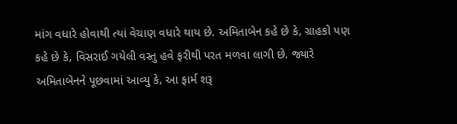માંગ વધારે હોવાથી ત્યાં વેચાણ વધારે થાય છે. અમિતાબેન કહે છે કે, ગ્રાહકો પણ કહે છે કે, વિસરાઈ ગયેલી વસ્તુ હવે ફરીથી પરત મળવા લાગી છે. જ્યારે અમિતાબેનને પૂછવામાં આવ્યુ કે, આ ફાર્મ શરૂ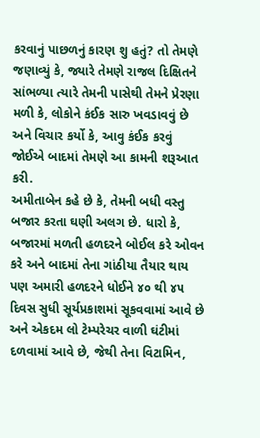કરવાનું પાછળનું કારણ શુ હતું? તો તેમણે જણાવ્યું કે, જ્યારે તેમણે રાજલ દિક્ષિતને સાંભળ્યા ત્યારે તેમની પાસેથી તેમને પ્રેરણા મળી કે, લોકોને કંઈક સારુ ખવડાવવું છે અને વિચાર કર્યો કે, આવુ કંઈક કરવું જોઈએ બાદમાં તેમણે આ કામની શરૂઆત કરી.
અમીતાબેન કહે છે કે, તેમની બધી વસ્તુ બજાર કરતા ઘણી અલગ છે. ધારો કે, બજારમાં મળતી હળદરને બોઈલ કરે ઓવન કરે અને બાદમાં તેના ગાંઠીયા તૈયાર થાય પણ અમારી હળદરને ધોઈને ૪૦ થી ૪૫ દિવસ સુધી સૂર્યપ્રકાશમાં સૂકવવામાં આવે છે અને એકદમ લો ટેમ્પરેચર વાળી ઘંટીમાં દળવામાં આવે છે, જેથી તેના વિટામિન,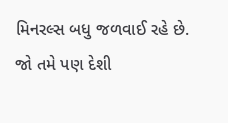મિનરલ્સ બધુ જળવાઈ રહે છે. જો તમે પણ દેશી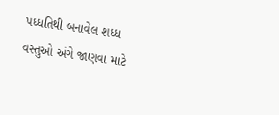પધ્ધતિથી બનાવેલ શધ્ધ વસ્તુઓ અંગે જાણવા માટે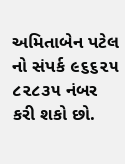અમિતાબેન પટેલ નો સંપર્ક ૯૬૬૨૫ ૮૨૮૩૫ નંબર કરી શકો છો.